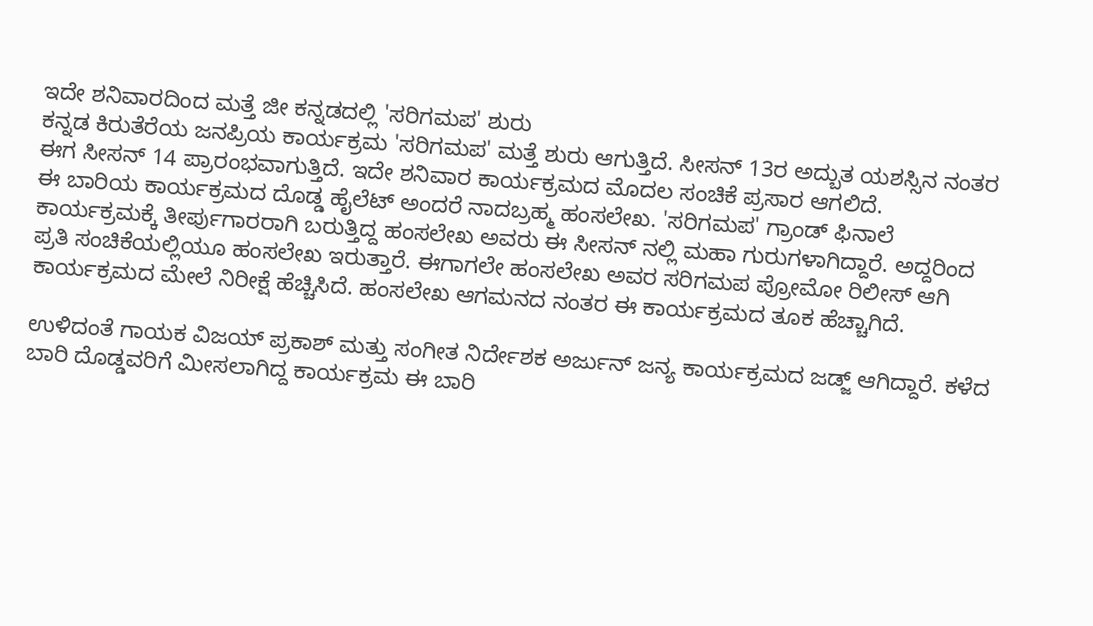ಇದೇ ಶನಿವಾರದಿಂದ ಮತ್ತೆ ಜೀ ಕನ್ನಡದಲ್ಲಿ 'ಸರಿಗಮಪ' ಶುರು
ಕನ್ನಡ ಕಿರುತೆರೆಯ ಜನಪ್ರಿಯ ಕಾರ್ಯಕ್ರಮ 'ಸರಿಗಮಪ' ಮತ್ತೆ ಶುರು ಆಗುತ್ತಿದೆ. ಸೀಸನ್ 13ರ ಅದ್ಬುತ ಯಶಸ್ಸಿನ ನಂತರ ಈಗ ಸೀಸನ್ 14 ಪ್ರಾರಂಭವಾಗುತ್ತಿದೆ. ಇದೇ ಶನಿವಾರ ಕಾರ್ಯಕ್ರಮದ ಮೊದಲ ಸಂಚಿಕೆ ಪ್ರಸಾರ ಆಗಲಿದೆ.
ಈ ಬಾರಿಯ ಕಾರ್ಯಕ್ರಮದ ದೊಡ್ಡ ಹೈಲೆಟ್ ಅಂದರೆ ನಾದಬ್ರಹ್ಮ ಹಂಸಲೇಖ. 'ಸರಿಗಮಪ' ಗ್ರಾಂಡ್ ಫಿನಾಲೆ ಕಾರ್ಯಕ್ರಮಕ್ಕೆ ತೀರ್ಪುಗಾರರಾಗಿ ಬರುತ್ತಿದ್ದ ಹಂಸಲೇಖ ಅವರು ಈ ಸೀಸನ್ ನಲ್ಲಿ ಮಹಾ ಗುರುಗಳಾಗಿದ್ದಾರೆ. ಅದ್ದರಿಂದ ಪ್ರತಿ ಸಂಚಿಕೆಯಲ್ಲಿಯೂ ಹಂಸಲೇಖ ಇರುತ್ತಾರೆ. ಈಗಾಗಲೇ ಹಂಸಲೇಖ ಅವರ ಸರಿಗಮಪ ಪ್ರೋಮೋ ರಿಲೀಸ್ ಆಗಿ ಕಾರ್ಯಕ್ರಮದ ಮೇಲೆ ನಿರೀಕ್ಷೆ ಹೆಚ್ಚಿಸಿದೆ. ಹಂಸಲೇಖ ಆಗಮನದ ನಂತರ ಈ ಕಾರ್ಯಕ್ರಮದ ತೂಕ ಹೆಚ್ಚಾಗಿದೆ.

ಉಳಿದಂತೆ ಗಾಯಕ ವಿಜಯ್ ಪ್ರಕಾಶ್ ಮತ್ತು ಸಂಗೀತ ನಿರ್ದೇಶಕ ಅರ್ಜುನ್ ಜನ್ಯ ಕಾರ್ಯಕ್ರಮದ ಜಡ್ಜ್ ಆಗಿದ್ದಾರೆ. ಕಳೆದ ಬಾರಿ ದೊಡ್ಡವರಿಗೆ ಮೀಸಲಾಗಿದ್ದ ಕಾರ್ಯಕ್ರಮ ಈ ಬಾರಿ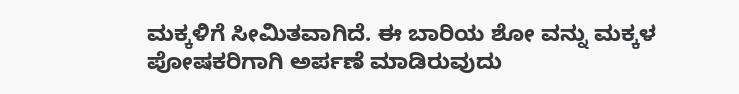ಮಕ್ಕಳಿಗೆ ಸೀಮಿತವಾಗಿದೆ. ಈ ಬಾರಿಯ ಶೋ ವನ್ನು ಮಕ್ಕಳ ಪೋಷಕರಿಗಾಗಿ ಅರ್ಪಣೆ ಮಾಡಿರುವುದು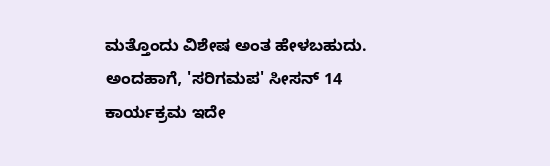ಮತ್ತೊಂದು ವಿಶೇಷ ಅಂತ ಹೇಳಬಹುದು. ಅಂದಹಾಗೆ, 'ಸರಿಗಮಪ' ಸೀಸನ್ 14 ಕಾರ್ಯಕ್ರಮ ಇದೇ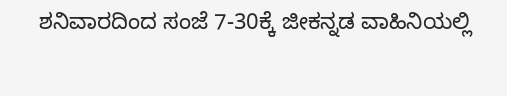ಶನಿವಾರದಿಂದ ಸಂಜೆ 7-30ಕ್ಕೆ ಜೀಕನ್ನಡ ವಾಹಿನಿಯಲ್ಲಿ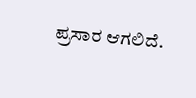ಪ್ರಸಾರ ಆಗಲಿದೆ.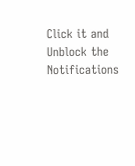Click it and Unblock the Notifications